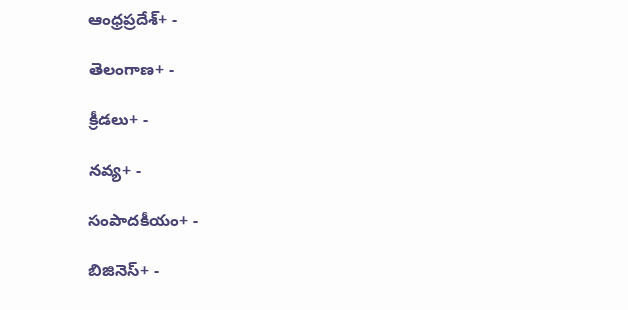ఆంధ్రప్రదేశ్+ -

తెలంగాణ+ -

క్రీడలు+ -

నవ్య+ -

సంపాదకీయం+ -

బిజినెస్+ -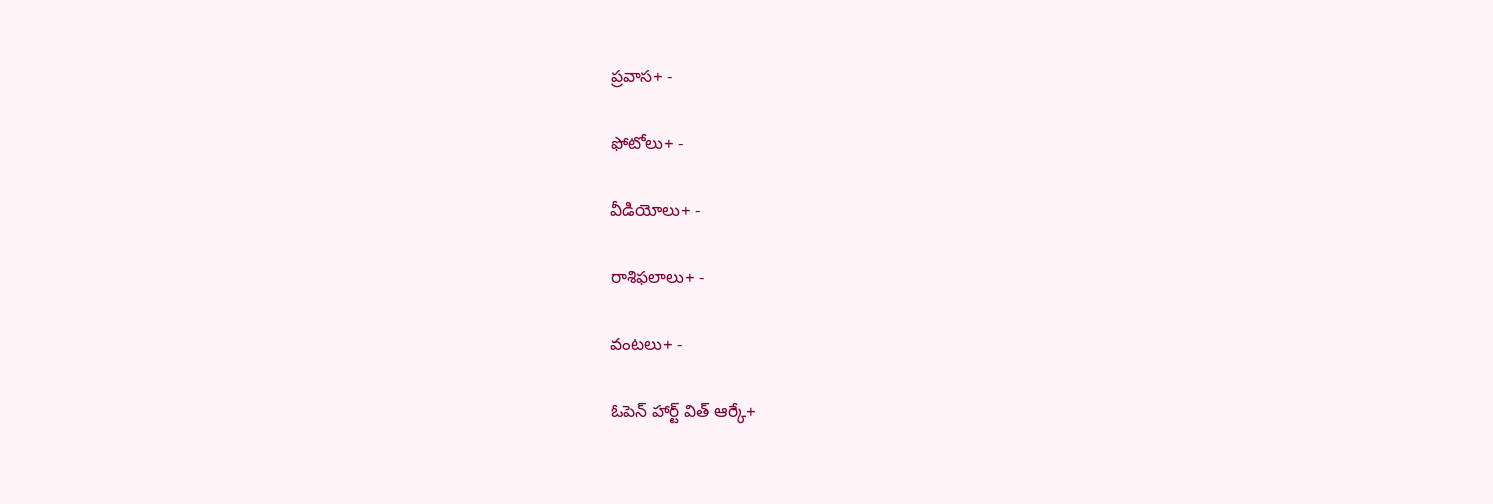ప్రవాస+ -

ఫోటోలు+ -

వీడియోలు+ -

రాశిఫలాలు+ -

వంటలు+ -

ఓపెన్ హార్ట్ విత్ ఆర్కే+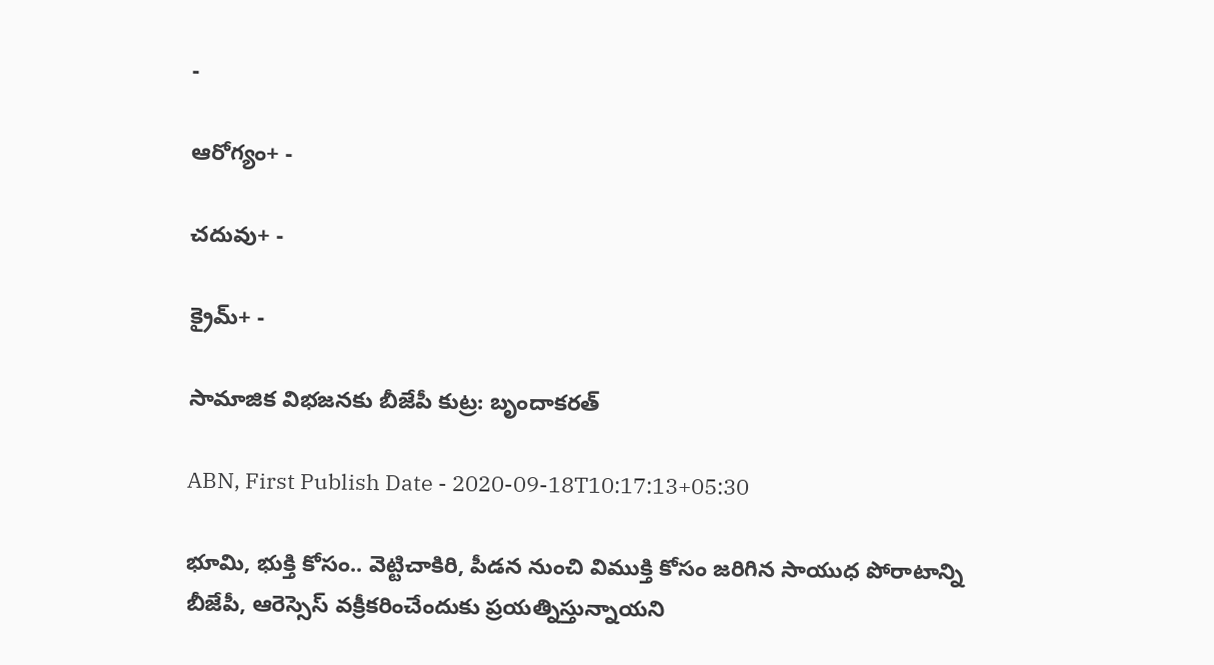-

ఆరోగ్యం+ -

చదువు+ -

క్రైమ్+ -

సామాజిక విభజనకు బీజేపీ కుట్ర: బృందాకరత్‌

ABN, First Publish Date - 2020-09-18T10:17:13+05:30

భూమి, భుక్తి కోసం.. వెట్టిచాకిరి, పీడన నుంచి విముక్తి కోసం జరిగిన సాయుధ పోరాటాన్ని బీజేపీ, ఆరెస్సెస్‌ వక్రీకరించేందుకు ప్రయత్నిస్తున్నాయని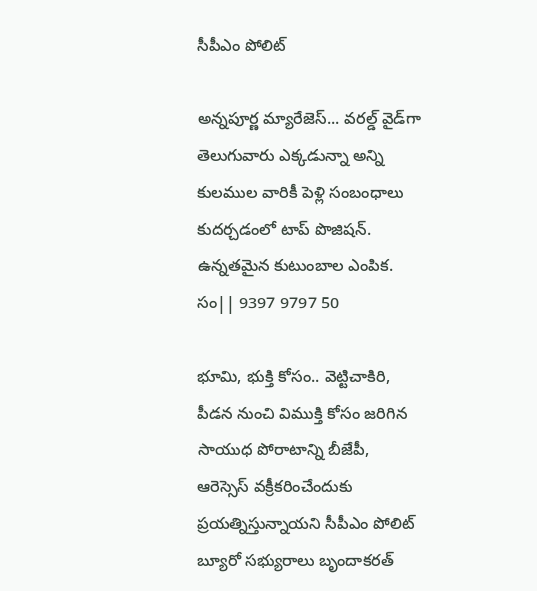సీపీఎం పోలిట్‌

అన్నపూర్ణ మ్యారేజెస్... వరల్డ్ వైడ్‌గా తెలుగువారు ఎక్కడున్నా అన్ని కులముల వారికీ పెళ్లి సంబంధాలు కుదర్చడంలో టాప్ పొజిషన్. ఉన్నతమైన కుటుంబాల ఎంపిక. సం|| 9397 9797 50

భూమి, భుక్తి కోసం.. వెట్టిచాకిరి, పీడన నుంచి విముక్తి కోసం జరిగిన సాయుధ పోరాటాన్ని బీజేపీ, ఆరెస్సెస్‌ వక్రీకరించేందుకు ప్రయత్నిస్తున్నాయని సీపీఎం పోలిట్‌ బ్యూరో సభ్యురాలు బృందాకరత్‌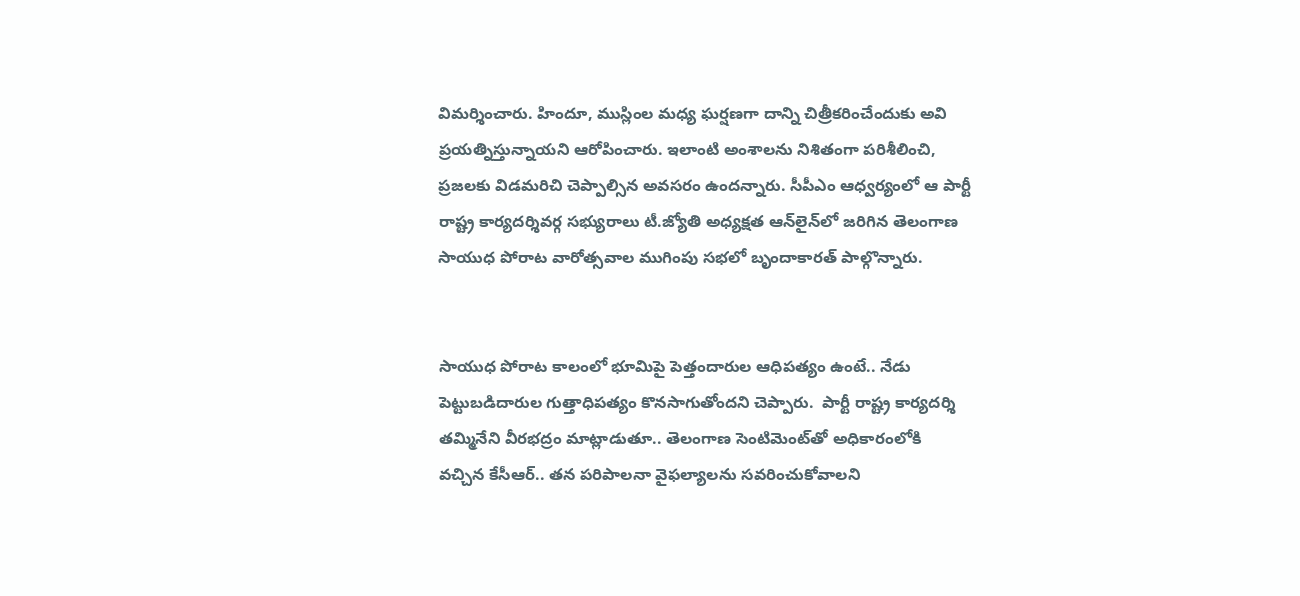విమర్శించారు. హిందూ, ముస్లింల మధ్య ఘర్షణగా దాన్ని చిత్రీకరించేందుకు అవి ప్రయత్నిస్తున్నాయని ఆరోపించారు. ఇలాంటి అంశాలను నిశితంగా పరిశీలించి, ప్రజలకు విడమరిచి చెప్పాల్సిన అవసరం ఉందన్నారు. సీపీఎం ఆధ్వర్యంలో ఆ పార్టీ రాష్ట్ర కార్యదర్శివర్గ సభ్యురాలు టీ.జ్యోతి అధ్యక్షత ఆన్‌లైన్‌లో జరిగిన తెలంగాణ సాయుధ పోరాట వారోత్సవాల ముగింపు సభలో బృందాకారత్‌ పాల్గొన్నారు.


సాయుధ పోరాట కాలంలో భూమిపై పెత్తందారుల ఆధిపత్యం ఉంటే.. నేడు పెట్టుబడిదారుల గుత్తాధిపత్యం కొనసాగుతోందని చెప్పారు.  పార్టీ రాష్ట్ర కార్యదర్శి తమ్మినేని వీరభద్రం మాట్లాడుతూ.. తెలంగాణ సెంటిమెంట్‌తో అధికారంలోకి వచ్చిన కేసీఆర్‌.. తన పరిపాలనా వైఫల్యాలను సవరించుకోవాలని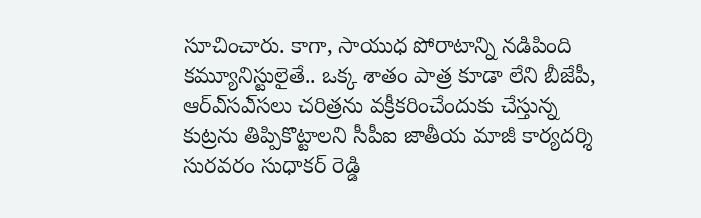సూచించారు. కాగా, సాయుధ పోరాటాన్ని నడిపింది కమ్యూనిస్టులైతే.. ఒక్క శాతం పాత్ర కూడా లేని బీజేపీ, ఆర్‌ఎ్‌సఎ్‌సలు చరిత్రను వక్రీకరించేందుకు చేస్తున్న కుట్రను తిప్పికొట్టాలని సీపీఐ జాతీయ మాజీ కార్యదర్శి సురవరం సుధాకర్‌ రెడ్డి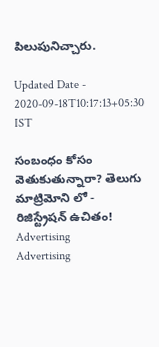పిలుపునిచ్చారు.

Updated Date - 2020-09-18T10:17:13+05:30 IST

సంబంధం కోసం వెతుకుతున్నారా? తెలుగు మాట్రిమోని లో - రిజిస్ట్రేషన్ ఉచితం!
Advertising
Advertising